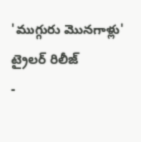'ముగ్గురు మొనగాళ్లు' ట్రైలర్ రిలీజ్
-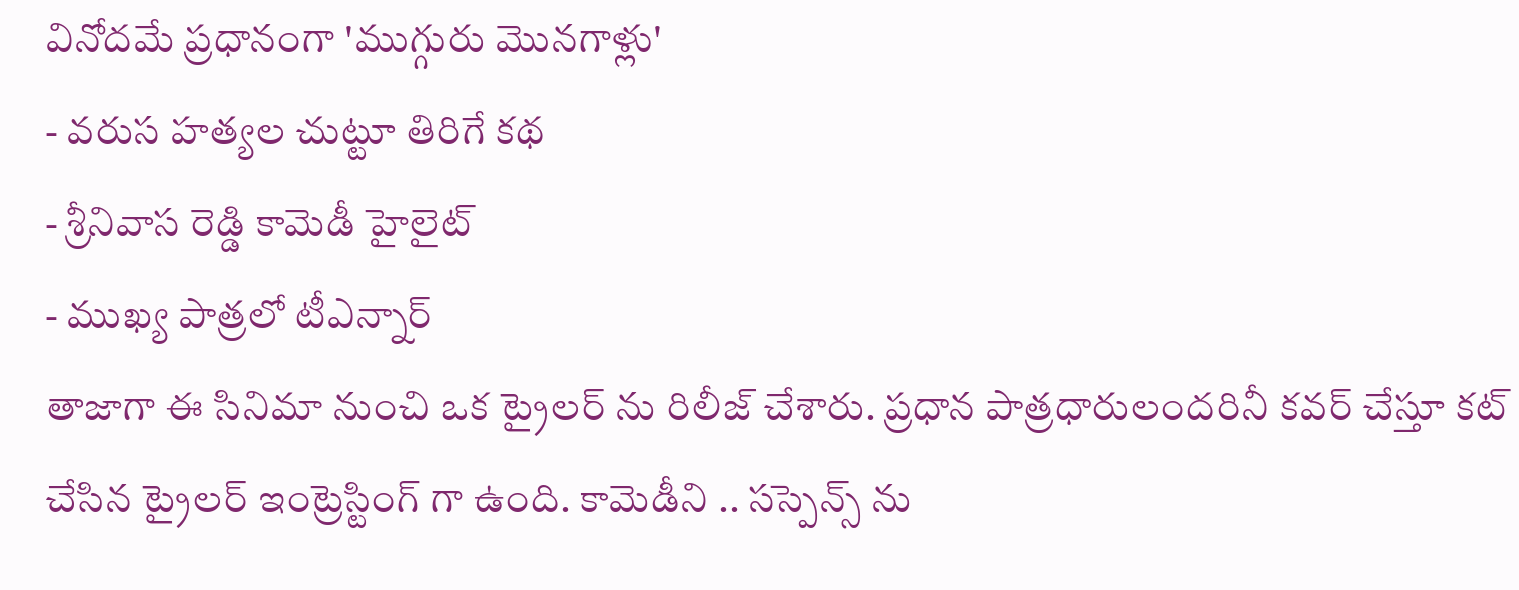వినోదమే ప్రధానంగా 'ముగ్గురు మొనగాళ్లు'
- వరుస హత్యల చుట్టూ తిరిగే కథ
- శ్రీనివాస రెడ్డి కామెడీ హైలైట్
- ముఖ్య పాత్రలో టీఎన్నార్
తాజాగా ఈ సినిమా నుంచి ఒక ట్రైలర్ ను రిలీజ్ చేశారు. ప్రధాన పాత్రధారులందరినీ కవర్ చేస్తూ కట్ చేసిన ట్రైలర్ ఇంట్రెస్టింగ్ గా ఉంది. కామెడీని .. సస్పెన్స్ ను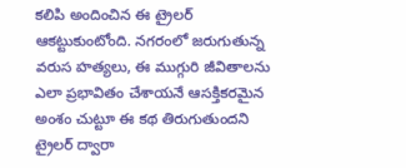కలిపి అందించిన ఈ ట్రైలర్ ఆకట్టుకుంటోంది. నగరంలో జరుగుతున్న వరుస హత్యలు, ఈ ముగ్గురి జీవితాలను ఎలా ప్రభావితం చేశాయనే ఆసక్తికరమైన అంశం చుట్టూ ఈ కథ తిరుగుతుందని ట్రైలర్ ద్వారా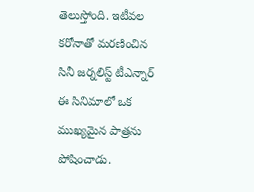తెలుస్తోంది. ఇటీవల కరోనాతో మరణించిన సినీ జర్నలిస్ట్ టీఎన్నార్ ఈ సినిమాలో ఒక ముఖ్యమైన పాత్రను పోషించాడు.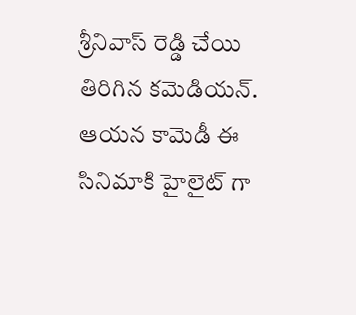శ్రీనివాస్ రెడ్డి చేయి తిరిగిన కమెడియన్. ఆయన కామెడీ ఈ సినిమాకి హైలైట్ గా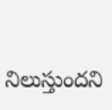నిలుస్తుందని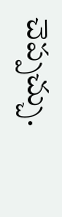చెప్పచ్చు.